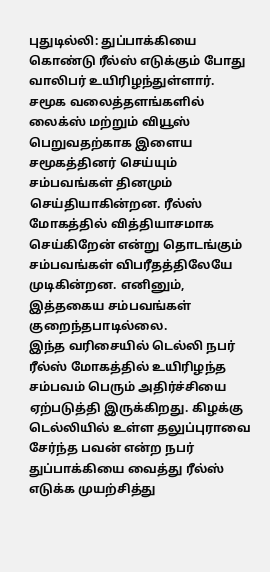புதுடில்லி: துப்பாக்கியை கொண்டு ரீல்ஸ் எடுக்கும் போது வாலிபர் உயிரிழந்துள்ளார்.
சமூக வலைத்தளங்களில் லைக்ஸ் மற்றும் வியூஸ் பெறுவதற்காக இளைய சமூகத்தினர் செய்யும் சம்பவங்கள் தினமும் செய்தியாகின்றன. ரீல்ஸ் மோகத்தில் வித்தியாசமாக செய்கிறேன் என்று தொடங்கும் சம்பவங்கள் விபரீதத்திலேயே முடிகின்றன. எனினும், இத்தகைய சம்பவங்கள் குறைந்தபாடில்லை.
இந்த வரிசையில் டெல்லி நபர் ரீல்ஸ் மோகத்தில் உயிரிழந்த சம்பவம் பெரும் அதிர்ச்சியை ஏற்படுத்தி இருக்கிறது. கிழக்கு டெல்லியில் உள்ள தலுப்புராவை சேர்ந்த பவன் என்ற நபர் துப்பாக்கியை வைத்து ரீல்ஸ் எடுக்க முயற்சித்து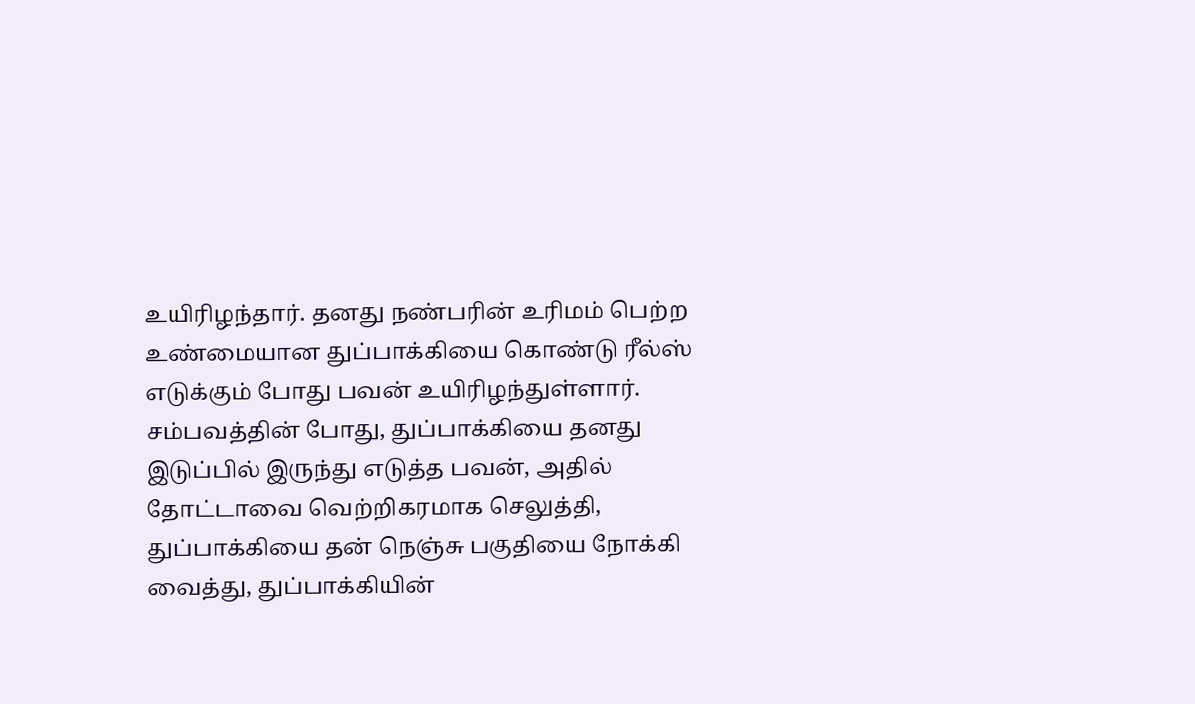உயிரிழந்தார். தனது நண்பரின் உரிமம் பெற்ற உண்மையான துப்பாக்கியை கொண்டு ரீல்ஸ் எடுக்கும் போது பவன் உயிரிழந்துள்ளார்.
சம்பவத்தின் போது, துப்பாக்கியை தனது இடுப்பில் இருந்து எடுத்த பவன், அதில் தோட்டாவை வெற்றிகரமாக செலுத்தி, துப்பாக்கியை தன் நெஞ்சு பகுதியை நோக்கி வைத்து, துப்பாக்கியின்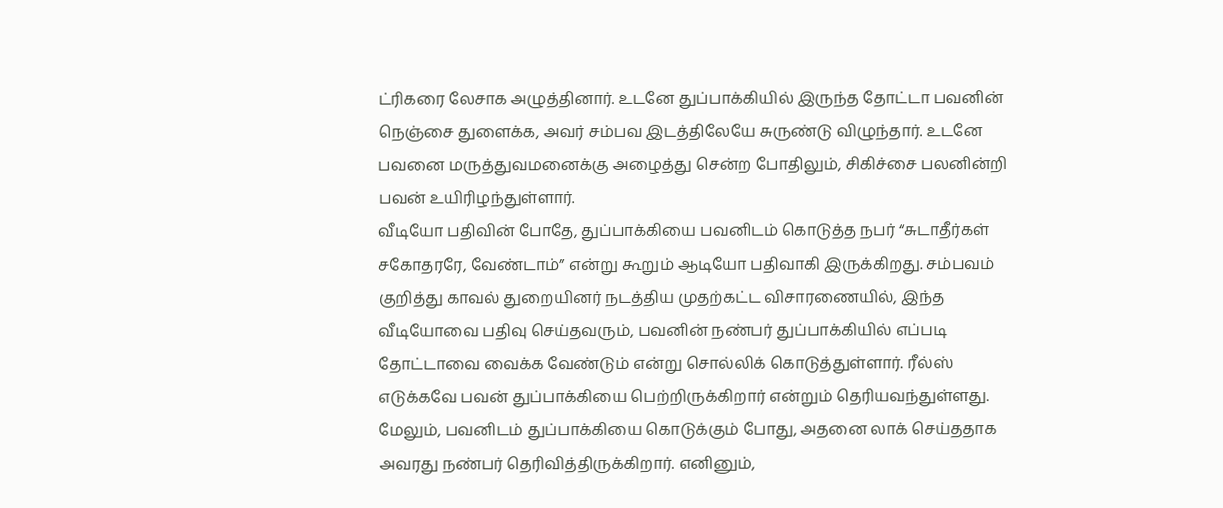ட்ரிகரை லேசாக அழுத்தினார். உடனே துப்பாக்கியில் இருந்த தோட்டா பவனின் நெஞ்சை துளைக்க, அவர் சம்பவ இடத்திலேயே சுருண்டு விழுந்தார். உடனே பவனை மருத்துவமனைக்கு அழைத்து சென்ற போதிலும், சிகிச்சை பலனின்றி பவன் உயிரிழந்துள்ளார்.
வீடியோ பதிவின் போதே, துப்பாக்கியை பவனிடம் கொடுத்த நபர் “சுடாதீர்கள் சகோதரரே, வேண்டாம்” என்று கூறும் ஆடியோ பதிவாகி இருக்கிறது. சம்பவம் குறித்து காவல் துறையினர் நடத்திய முதற்கட்ட விசாரணையில், இந்த வீடியோவை பதிவு செய்தவரும், பவனின் நண்பர் துப்பாக்கியில் எப்படி தோட்டாவை வைக்க வேண்டும் என்று சொல்லிக் கொடுத்துள்ளார். ரீல்ஸ் எடுக்கவே பவன் துப்பாக்கியை பெற்றிருக்கிறார் என்றும் தெரியவந்துள்ளது.
மேலும், பவனிடம் துப்பாக்கியை கொடுக்கும் போது, அதனை லாக் செய்ததாக அவரது நண்பர் தெரிவித்திருக்கிறார். எனினும்,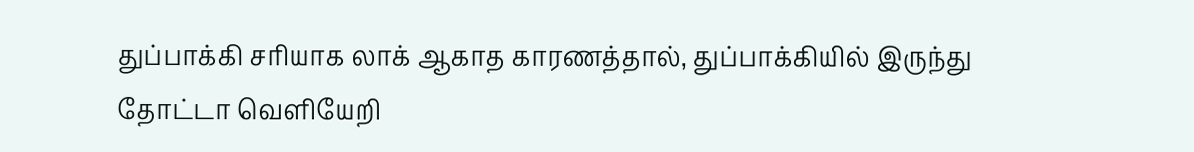துப்பாக்கி சரியாக லாக் ஆகாத காரணத்தால், துப்பாக்கியில் இருந்து தோட்டா வெளியேறி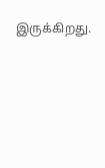இருக்கிறது.